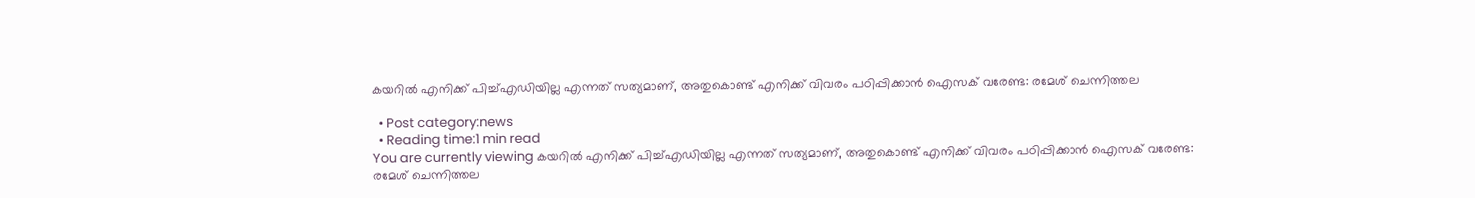കയറില്‍ എനിക്ക് പിച്ച്എഡിയില്ല എന്നത് സത്യമാണ്, അതുകൊണ്ട് എനിക്ക് വിവരം പഠിപ്പിക്കാന്‍ ഐസക് വരേണ്ട: രമേശ്‌ ചെന്നിത്തല

  • Post category:news
  • Reading time:1 min read
You are currently viewing കയറില്‍ എനിക്ക് പിച്ച്എഡിയില്ല എന്നത് സത്യമാണ്, അതുകൊണ്ട് എനിക്ക് വിവരം പഠിപ്പിക്കാന്‍ ഐസക് വരേണ്ട: രമേശ്‌ ചെന്നിത്തല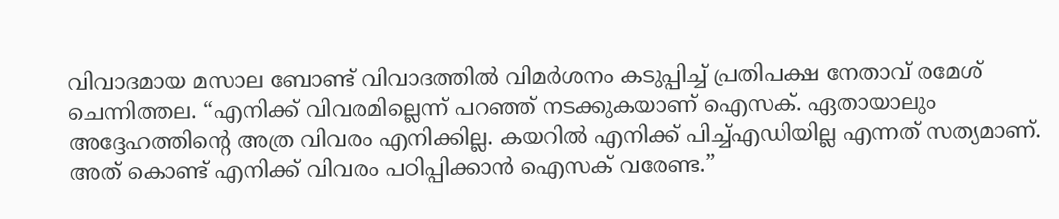വിവാദമായ മസാല ബോണ്ട് വിവാദത്തില്‍ വിമര്‍ശനം കടുപ്പിച്ച് പ്രതിപക്ഷ നേതാവ് രമേശ് ചെന്നിത്തല. “എനിക്ക് വിവരമില്ലെന്ന് പറഞ്ഞ് നടക്കുകയാണ് ഐസക്. ഏതായാലും അദ്ദേഹത്തിന്‍റെ അത്ര വിവരം എനിക്കില്ല. കയറില്‍ എനിക്ക് പിച്ച്എഡിയില്ല എന്നത് സത്യമാണ്. അത് കൊണ്ട് എനിക്ക് വിവരം പഠിപ്പിക്കാന്‍ ഐസക് വരേണ്ട.”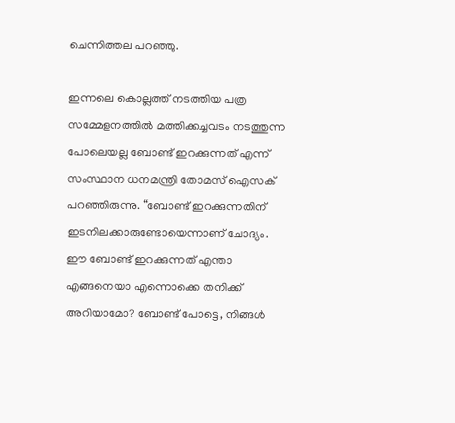ചെന്നിത്തല പറഞ്ഞു.

ഇന്നലെ കൊല്ലത്ത് നടത്തിയ പത്ര സമ്മേളനത്തില്‍ മത്തിക്കച്ചവടം നടത്തുന്ന പോലെയല്ല ബോണ്ട് ഇറക്കുന്നത് എന്ന് സംസ്ഥാന ധനമന്ത്രി തോമസ് ഐസക് പറഞ്ഞിരുന്നു. “ബോണ്ട് ഇറക്കുന്നതിന് ഇടനിലക്കാരുണ്ടോയെന്നാണ് ചോദ്യം. ഈ ബോണ്ട് ഇറക്കുന്നത് എന്താ എങ്ങനെയാ എന്നൊക്കെ തനിക്ക് അറിയാമോ? ബോണ്ട് പോട്ടെ, നിങ്ങള്‍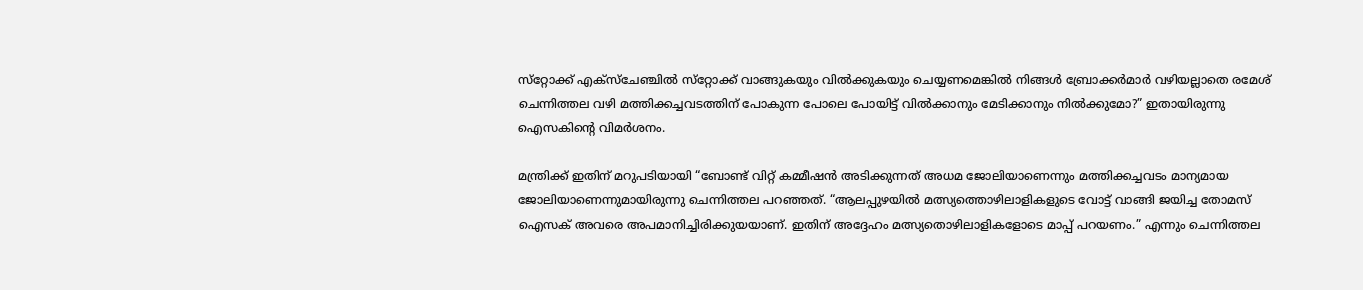സ്‌റ്റോക്ക് എക്‌സ്‌ചേഞ്ചില്‍ സ്‌റ്റോക്ക് വാങ്ങുകയും വില്‍ക്കുകയും ചെയ്യണമെങ്കില്‍ നിങ്ങള്‍ ബ്രോക്കര്‍മാര്‍ വഴിയല്ലാതെ രമേശ് ചെന്നിത്തല വഴി മത്തിക്കച്ചവടത്തിന് പോകുന്ന പോലെ പോയിട്ട് വില്‍ക്കാനും മേടിക്കാനും നില്‍ക്കുമോ?” ഇതായിരുന്നു ഐസകിന്‍റെ വിമര്‍ശനം.

മന്ത്രിക്ക് ഇതിന് മറുപടിയായി “ബോണ്ട് വിറ്റ് കമ്മീഷന്‍ അടിക്കുന്നത് അധമ ജോലിയാണെന്നും മത്തിക്കച്ചവടം മാന്യമായ ജോലിയാണെന്നുമായിരുന്നു ചെന്നിത്തല പറഞ്ഞത്. “ആലപ്പുഴയില്‍ മത്സ്യത്തൊഴിലാളികളുടെ വോട്ട് വാങ്ങി ജയിച്ച തോമസ് ഐസക് അവരെ അപമാനിച്ചിരിക്കുയയാണ്. ഇതിന് അദ്ദേഹം മത്സ്യതൊഴിലാളികളോടെ മാപ്പ് പറയണം.” എന്നും ചെന്നിത്തല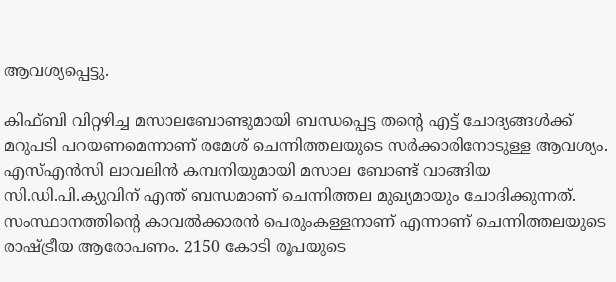ആവശ്യപ്പെട്ടു.

കിഫ്ബി വിറ്റഴിച്ച മസാലബോണ്ടുമായി ബന്ധപ്പെട്ട തന്‍റെ എട്ട് ചോദ്യങ്ങള്‍ക്ക് മറുപടി പറയണമെന്നാണ് രമേശ് ചെന്നിത്തലയുടെ സര്‍ക്കാരിനോടുള്ള ആവശ്യം. എസ്എന്‍സി ലാവലിന്‍ കമ്പനിയുമായി മസാല ബോണ്ട് വാങ്ങിയ സി.ഡി.പി.ക്യുവിന് എന്ത് ബന്ധമാണ് ചെന്നിത്തല മുഖ്യമായും ചോദിക്കുന്നത്. സംസ്ഥാനത്തിന്‍റെ കാവല്‍ക്കാരന്‍ പെരുംകള്ളനാണ് എന്നാണ് ചെന്നിത്തലയുടെ രാഷ്ട്രീയ ആരോപണം. 2150 കോടി രൂപയുടെ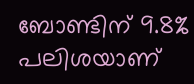ബോണ്ടിന് 9.8% പലിശയാണ്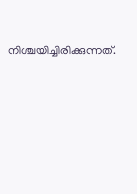നിശ്ചയിച്ചിരിക്കുന്നത്.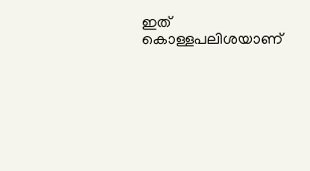ഇത് കൊള്ളപലിശയാണ്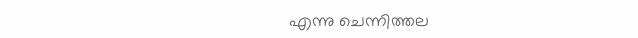എന്നു ചെന്നിത്തല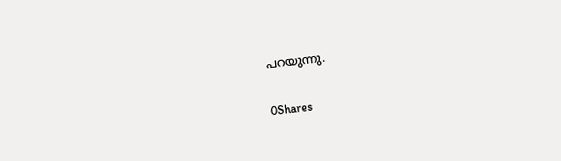പറയുന്നു.

0Shares